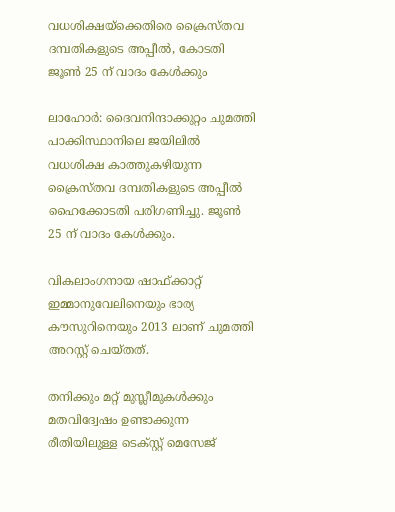വധശിക്ഷയ്‌ക്കെതിരെ ക്രൈസ്തവ ദമ്പതികളുടെ അപ്പീല്‍, കോടതി ജൂണ്‍ 25 ന് വാദം കേള്‍ക്കും

ലാഹോര്‍: ദൈവനിന്ദാക്കുറ്റം ചുമത്തി പാക്കിസ്ഥാനിലെ ജയിലില്‍ വധശിക്ഷ കാത്തുകഴിയുന്ന ക്രൈസ്തവ ദമ്പതികളുടെ അപ്പീല്‍ ഹൈക്കോടതി പരിഗണിച്ചു. ജൂണ്‍ 25 ന് വാദം കേള്‍ക്കും.

വികലാംഗനായ ഷാഫ്ക്കാറ്റ് ഇമ്മാനുവേലിനെയും ഭാര്യ കൗസുറിനെയും 2013 ലാണ് ചുമത്തി അറസ്റ്റ് ചെയ്തത്.

തനിക്കും മറ്റ് മുസ്ലീമുകള്‍ക്കും മതവിദ്വേഷം ഉണ്ടാക്കുന്ന രീതിയിലുള്ള ടെക്സ്റ്റ് മെസേജ്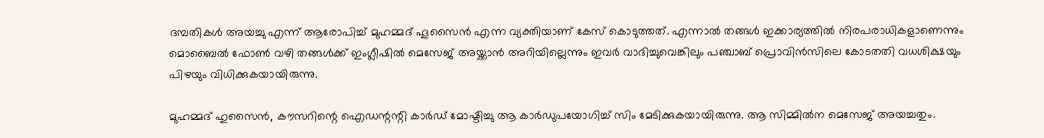ദമ്പതികള്‍ അയച്ചു എന്ന് ആരോപിച്ച് മുഹമ്മദ് ഹൂസൈന്‍ എന്ന വ്യക്തിയാണ് കേസ് കൊടുത്തത്. എന്നാല്‍ തങ്ങള്‍ ഇക്കാര്യത്തില്‍ നിരപരാധികളാണെന്നും മൊബൈല്‍ ഫോണ്‍ വഴി തങ്ങള്‍ക്ക് ഇംഗ്ലീഷില്‍ മെസേജ് അയ്ക്കാന്‍ അറിയില്ലെന്നും ഇവര്‍ വാദിച്ചുവെങ്കിലും പഞ്ചാബ് പ്രൊവിന്‍സിലെ കോടതതി വധശിക്ഷയും പിഴയും വിധിക്കുകയായിരുന്നു.

മുഹമ്മദ് ഹുസൈന്‍, കൗസറിന്റെ ഐഡന്റന്റി കാര്‍ഡ് മോഷ്ടിച്ചു ആ കാര്‍ഡുപയോഗിച്ച് സിം മേടിക്കുകയായിരുന്നു. ആ സിമ്മില്‍ന മെസേജ് അയച്ചതും.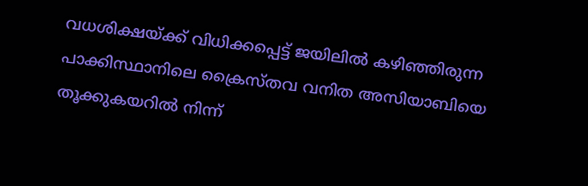വധശിക്ഷയ്ക്ക് വിധിക്കപ്പെട്ട് ജയിലില്‍ കഴിഞ്ഞിരുന്ന പാക്കിസ്ഥാനിലെ ക്രൈസ്തവ വനിത അസിയാബിയെ തൂക്കുകയറില്‍ നിന്ന്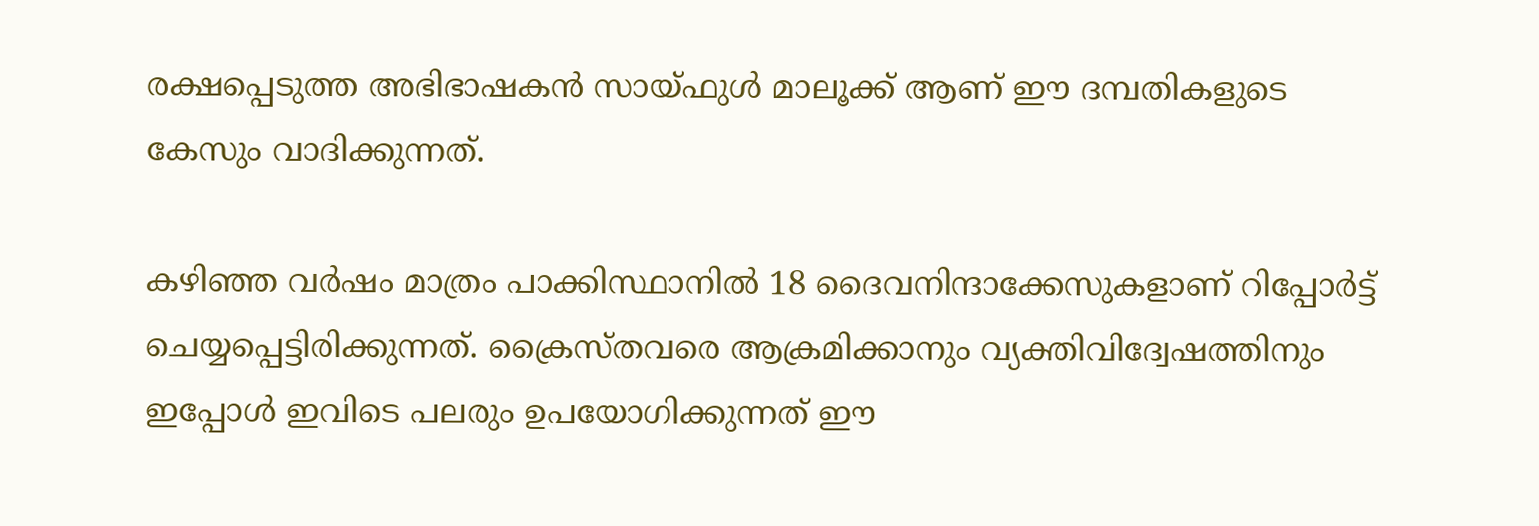രക്ഷപ്പെടുത്ത അഭിഭാഷകന്‍ സായ്ഫുള്‍ മാലൂക്ക് ആണ് ഈ ദമ്പതികളുടെ കേസും വാദിക്കുന്നത്.

കഴിഞ്ഞ വര്‍ഷം മാത്രം പാക്കിസ്ഥാനില്‍ 18 ദൈവനിന്ദാക്കേസുകളാണ് റിപ്പോര്‍ട്ട് ചെയ്യപ്പെട്ടിരിക്കുന്നത്. ക്രൈസ്തവരെ ആക്രമിക്കാനും വ്യക്തിവിദ്വേഷത്തിനും ഇപ്പോള്‍ ഇവിടെ പലരും ഉപയോഗിക്കുന്നത് ഈ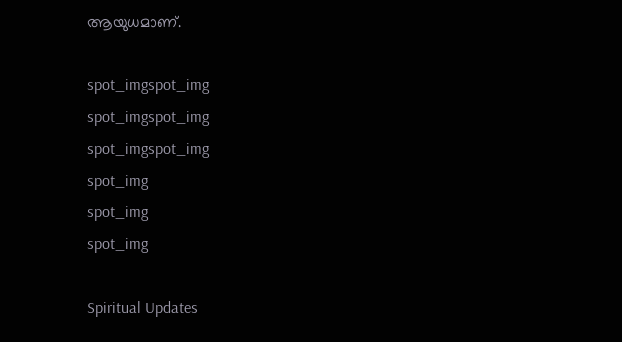ആയുധമാണ്.

spot_imgspot_img
spot_imgspot_img
spot_imgspot_img
spot_img
spot_img
spot_img

Spiritual Updates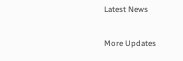Latest News

More Updates